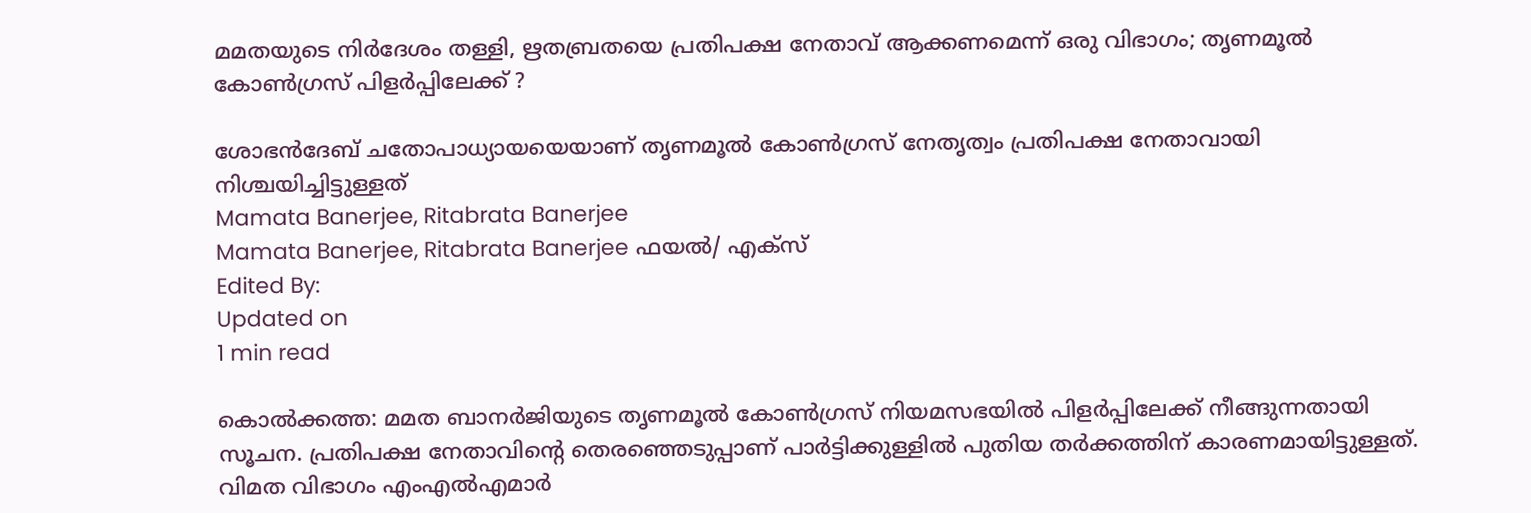മമതയുടെ നിർദേശം തള്ളി, ഋതബ്രതയെ പ്രതിപക്ഷ നേതാവ് ആക്കണമെന്ന് ഒരു വിഭാഗം; തൃണമൂല്‍ കോണ്‍ഗ്രസ് പിളര്‍പ്പിലേക്ക് ?

ശോഭന്‍ദേബ് ചതോപാധ്യായയെയാണ് തൃണമൂല്‍ കോണ്‍ഗ്രസ് നേതൃത്വം പ്രതിപക്ഷ നേതാവായി നിശ്ചയിച്ചിട്ടുള്ളത്
Mamata Banerjee, Ritabrata Banerjee
Mamata Banerjee, Ritabrata Banerjee ഫയൽ/ എക്സ്
Edited By:
Updated on
1 min read

കൊല്‍ക്കത്ത: മമത ബാനര്‍ജിയുടെ തൃണമൂല്‍ കോണ്‍ഗ്രസ് നിയമസഭയില്‍ പിളര്‍പ്പിലേക്ക് നീങ്ങുന്നതായി സൂചന. പ്രതിപക്ഷ നേതാവിന്റെ തെരഞ്ഞെടുപ്പാണ് പാര്‍ട്ടിക്കുള്ളില്‍ പുതിയ തര്‍ക്കത്തിന് കാരണമായിട്ടുള്ളത്. വിമത വിഭാഗം എംഎല്‍എമാര്‍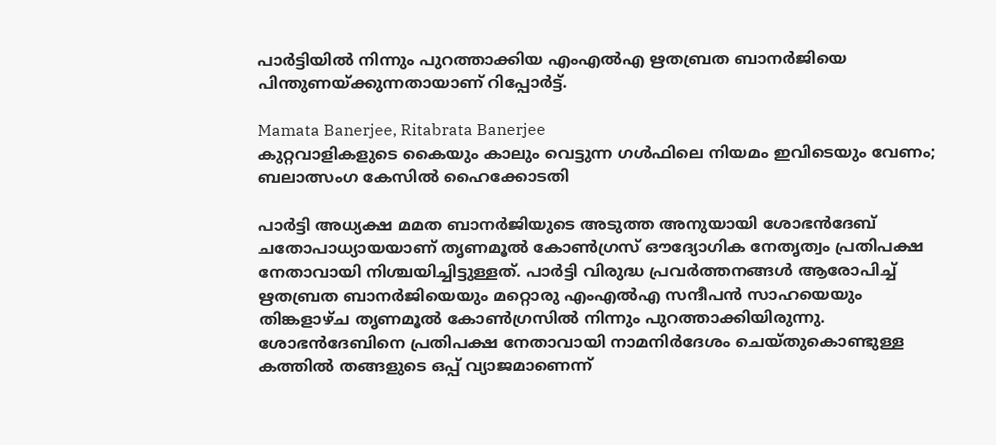പാര്‍ട്ടിയില്‍ നിന്നും പുറത്താക്കിയ എംഎല്‍എ ഋതബ്രത ബാനര്‍ജിയെ പിന്തുണയ്ക്കുന്നതായാണ് റിപ്പോര്‍ട്ട്.

Mamata Banerjee, Ritabrata Banerjee
കുറ്റവാളികളുടെ കൈയും കാലും വെട്ടുന്ന ഗള്‍ഫിലെ നിയമം ഇവിടെയും വേണം; ബലാത്സംഗ കേസില്‍ ഹൈക്കോടതി

പാര്‍ട്ടി അധ്യക്ഷ മമത ബാനര്‍ജിയുടെ അടുത്ത അനുയായി ശോഭന്‍ദേബ് ചതോപാധ്യായയാണ് തൃണമൂല്‍ കോണ്‍ഗ്രസ് ഔദ്യോഗിക നേതൃത്വം പ്രതിപക്ഷ നേതാവായി നിശ്ചയിച്ചിട്ടുള്ളത്. പാര്‍ട്ടി വിരുദ്ധ പ്രവര്‍ത്തനങ്ങള്‍ ആരോപിച്ച് ഋതബ്രത ബാനര്‍ജിയെയും മറ്റൊരു എംഎല്‍എ സന്ദീപന്‍ സാഹയെയും തിങ്കളാഴ്ച തൃണമൂല്‍ കോണ്‍ഗ്രസില്‍ നിന്നും പുറത്താക്കിയിരുന്നു. ശോഭന്‍ദേബിനെ പ്രതിപക്ഷ നേതാവായി നാമനിര്‍ദേശം ചെയ്തുകൊണ്ടുള്ള കത്തില്‍ തങ്ങളുടെ ഒപ്പ് വ്യാജമാണെന്ന്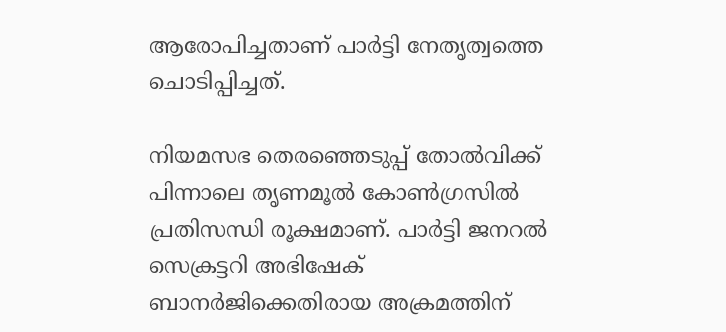ആരോപിച്ചതാണ് പാര്‍ട്ടി നേതൃത്വത്തെ ചൊടിപ്പിച്ചത്.

നിയമസഭ തെരഞ്ഞെടുപ്പ് തോല്‍വിക്ക് പിന്നാലെ തൃണമൂല്‍ കോണ്‍ഗ്രസില്‍ പ്രതിസന്ധി രൂക്ഷമാണ്. പാര്‍ട്ടി ജനറല്‍ സെക്രട്ടറി അഭിഷേക് ബാനര്‍ജിക്കെതിരായ അക്രമത്തിന്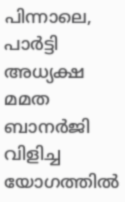പിന്നാലെ, പാര്‍ട്ടി അധ്യക്ഷ മമത ബാനര്‍ജി വിളിച്ച യോഗത്തില്‍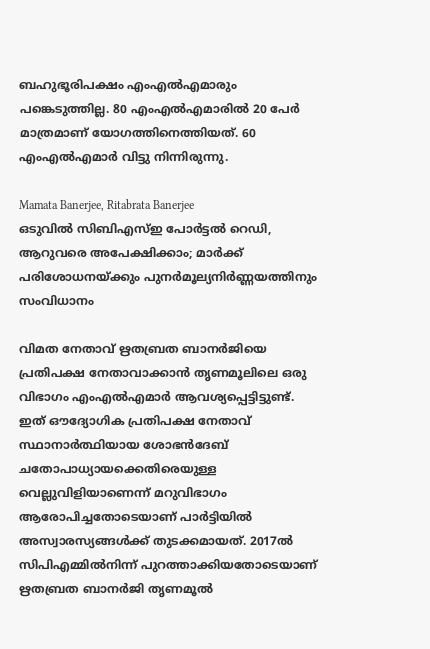ബഹുഭൂരിപക്ഷം എംഎല്‍എമാരും പങ്കെടുത്തില്ല. 80 എംഎല്‍എമാരില്‍ 20 പേര്‍ മാത്രമാണ് യോഗത്തിനെത്തിയത്. 60 എംഎല്‍എമാര്‍ വിട്ടു നിന്നിരുന്നു.

Mamata Banerjee, Ritabrata Banerjee
ഒടുവില്‍ സിബിഎസ്ഇ പോര്‍ട്ടല്‍ റെഡി, ആറുവരെ അപേക്ഷിക്കാം; മാര്‍ക്ക് പരിശോധനയ്ക്കും പുനര്‍മൂല്യനിര്‍ണ്ണയത്തിനും സംവിധാനം

വിമത നേതാവ് ഋതബ്രത ബാനർജിയെ പ്രതിപക്ഷ നേതാവാക്കാൻ തൃണമൂലിലെ ഒരു വിഭാഗം എംഎൽഎമാർ ആവശ്യപ്പെട്ടിട്ടുണ്ട്. ഇത് ഔദ്യോഗിക പ്രതിപക്ഷ നേതാവ് സ്ഥാനാർത്ഥിയായ ശോഭൻദേബ് ചതോപാധ്യായക്കെതിരെയുള്ള വെല്ലുവിളിയാണെന്ന് മറുവിഭാഗം ആരോപിച്ചതോടെയാണ് പാർട്ടിയിൽ അസ്വാരസ്യങ്ങൾക്ക് തുടക്കമായത്. 2017ൽ സിപിഎമ്മിൽനിന്ന് പുറത്താക്കിയതോടെയാണ് ഋതബ്രത ബാനർജി തൃണമൂൽ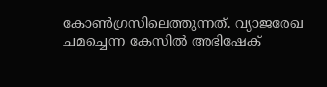കോൺഗ്രസിലെത്തുന്നത്. വ്യാജരേഖ ചമച്ചെന്ന കേസിൽ അഭിഷേക്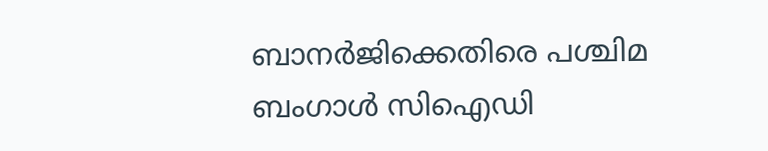ബാനർജിക്കെതിരെ പശ്ചിമ ബംഗാൾ സിഐഡി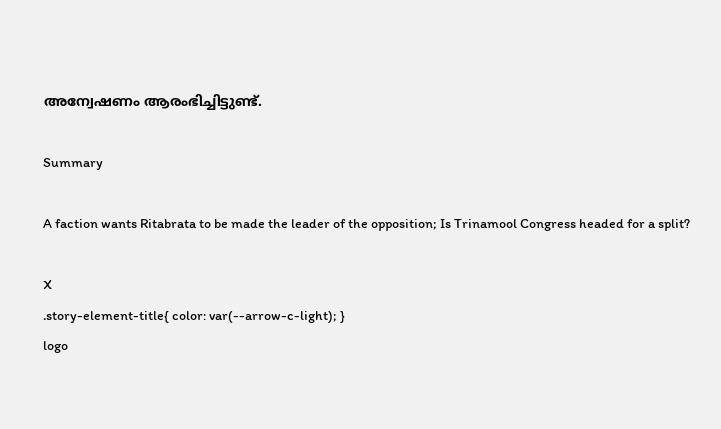അന്വേഷണം ആരംഭിച്ചിട്ടുണ്ട്.

Summary

A faction wants Ritabrata to be made the leader of the opposition; Is Trinamool Congress headed for a split?

X
.story-element-title{ color: var(--arrow-c-light); }
logo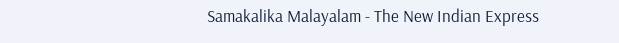Samakalika Malayalam - The New Indian Express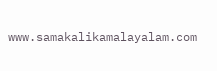www.samakalikamalayalam.com